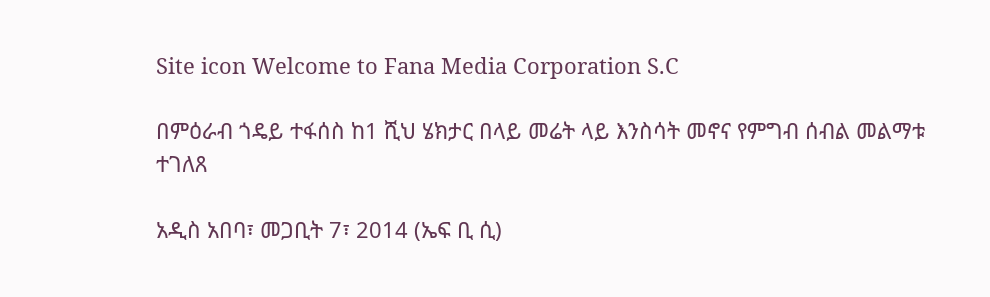Site icon Welcome to Fana Media Corporation S.C

በምዕራብ ጎዴይ ተፋሰስ ከ1 ሺህ ሄክታር በላይ መሬት ላይ እንስሳት መኖና የምግብ ሰብል መልማቱ ተገለጸ

አዲስ አበባ፣ መጋቢት 7፣ 2014 (ኤፍ ቢ ሲ)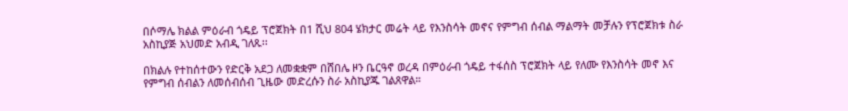በሶማሌ ክልል ምዕራብ ጎዴይ ፕሮጀክት በ1 ሺህ 804 ሄክታር መሬት ላይ የእንስሳት መኖና የምግብ ሰብል ማልማት መቻሉን የፕሮጀክቱ ስራ አስኪያጅ አህመድ አብዲ ገለጹ፡፡

በክልሉ የተከሰተውን የድርቅ አደጋ ለመቋቋም በሸበሌ ዞን ቤርዓኖ ወረዳ በምዕራብ ጎዴይ ተፋሰስ ፕሮጀክት ላይ የለሙ የእንስሳት መኖ እና የምግብ ሰብልን ለመሰብሰብ ጊዜው መድረሱን ስራ አስኪያጁ ገልጸዋል።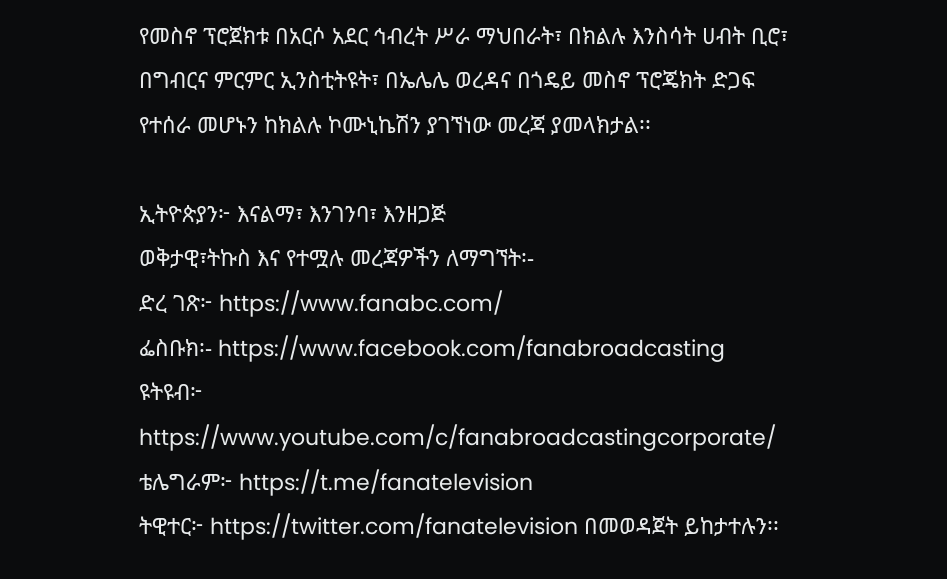የመስኖ ፕሮጀክቱ በአርሶ አደር ኅብረት ሥራ ማህበራት፣ በክልሉ እንስሳት ሀብት ቢሮ፣ በግብርና ምርምር ኢንስቲትዩት፣ በኤሌሌ ወረዳና በጎዴይ መስኖ ፕሮጄክት ድጋፍ የተሰራ መሆኑን ከክልሉ ኮሙኒኬሽን ያገኘነው መረጃ ያመላክታል፡፡

ኢትዮጵያን፦ እናልማ፣ እንገንባ፣ እንዘጋጅ
ወቅታዊ፣ትኩስ እና የተሟሉ መረጃዎችን ለማግኘት፡-
ድረ ገጽ፦ https://www.fanabc.com/
ፌስቡክ፡- https://www.facebook.com/fanabroadcasting
ዩትዩብ፦ https://www.youtube.com/c/fanabroadcastingcorporate/
ቴሌግራም፦ https://t.me/fanatelevision
ትዊተር፦ https://twitter.com/fanatelevision በመወዳጀት ይከታተሉን፡፡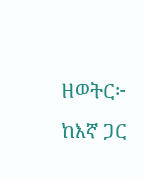ዘወትር፦ ከእኛ ጋር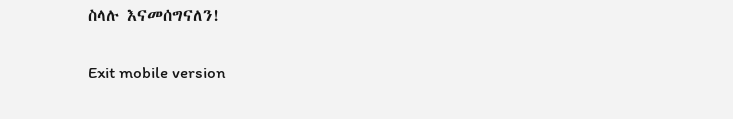ስላሉ እናመሰግናለን!

Exit mobile version